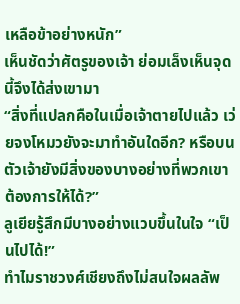เหลือข้าอย่างหนัก”
เห็นชัดว่าศัตรูของเจ้า ย่อมเล็งเห็นจุดนี้จึงได้ส่งเขามา
“สิ่งที่แปลกคือในเมื่อเจ้าตายไปแล้ว เว่ยจงโหมวยังจะมาทำอันใดอีก? หรือบนตัวเจ้ายังมีสิ่งของบางอย่างที่พวกเขาต้องการให้ได้?”
ลูเยียรู้สึกมีบางอย่างแวบขึ้นในใจ “เป็นไปได้!”
ทำไมราชวงศ์เชียงถึงไม่สนใจผลลัพ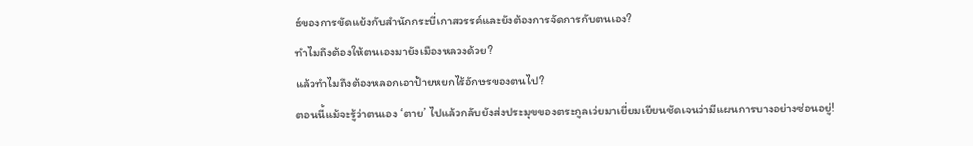ธ์ของการขัดแย้งกับสำนักกระบี่เกาสวรรค์และยังต้องการจัดการกับตนเอง?
ทำไมถึงต้องให้ตนเองมายังเมืองหลวงด้วย?
แล้วทำไมถึงต้องหลอกเอาป้ายหยกไร้อักษรของตนไป?
ตอนนี้แม้จะรู้ว่าตนเอง ‘ตาย’ ไปแล้วกลับยังส่งประมุขของตระกูลเว่ยมาเยี่ยมเยียนชัดเจนว่ามีแผนการบางอย่างซ่อนอยู่!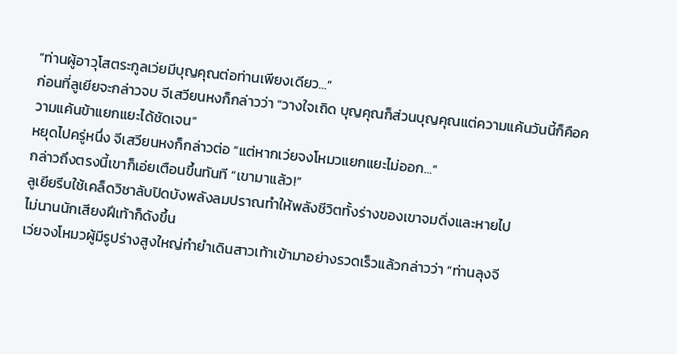“ท่านผู้อาวุโสตระกูลเว่ยมีบุญคุณต่อท่านเพียงเดียว…”
ก่อนที่ลูเยียจะกล่าวจบ จีเสวียนหงก็กล่าวว่า “วางใจเถิด บุญคุณก็ส่วนบุญคุณแต่ความแค้นวันนี้ก็คือความแค้นข้าแยกแยะได้ชัดเจน”
หยุดไปครู่หนึ่ง จีเสวียนหงก็กล่าวต่อ “แต่หากเว่ยจงโหมวแยกแยะไม่ออก…”
กล่าวถึงตรงนี้เขาก็เอ่ยเตือนขึ้นทันที “เขามาแล้ว!”
ลูเยียรีบใช้เคล็ดวิชาลับปิดบังพลังลมปราณทำให้พลังชีวิตทั้งร่างของเขาจมดิ่งและหายไป
ไม่นานนักเสียงฝีเท้าก็ดังขึ้น
เว่ยจงโหมวผู้มีรูปร่างสูงใหญ่กำยำเดินสาวเท้าเข้ามาอย่างรวดเร็วแล้วกล่าวว่า “ท่านลุงจี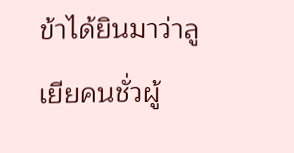ข้าได้ยินมาว่าลูเยียคนชั่วผู้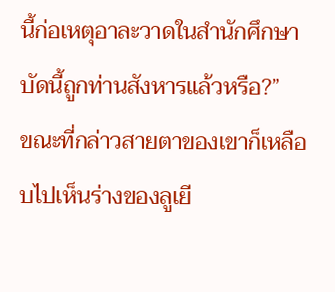นี้ก่อเหตุอาละวาดในสำนักศึกษา บัดนี้ถูกท่านสังหารแล้วหรือ?”
ขณะที่กล่าวสายตาของเขาก็เหลือบไปเห็นร่างของลูเยี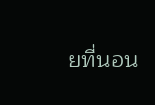ยที่นอน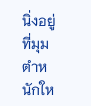นิ่งอยู่ที่มุมตำหนักให